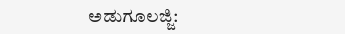ಅಡುಗೂಲಜ್ಜಿ: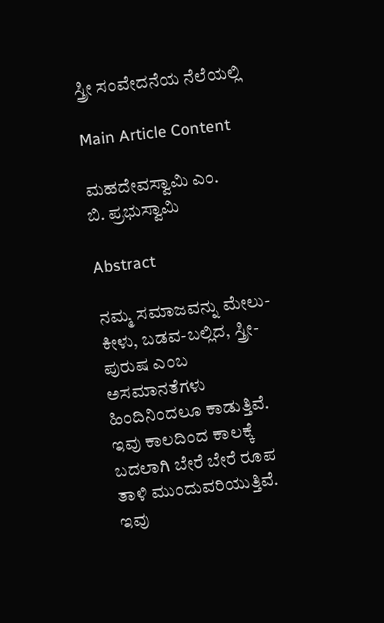ಸ್ತ್ರೀ ಸಂವೇದನೆಯ ನೆಲೆಯಲ್ಲಿ

Main Article Content

ಮಹದೇವಸ್ವಾಮಿ ಎಂ.
ಬಿ. ಪ್ರಭುಸ್ವಾಮಿ

Abstract

ನಮ್ಮ ಸಮಾಜವನ್ನು ಮೇಲು-ಕೀಳು, ಬಡವ-ಬಲ್ಲಿದ, ಸ್ತ್ರೀ-ಪುರುಷ ಎಂಬ ಅಸಮಾನತೆಗಳು ಹಿಂದಿನಿಂದಲೂ ಕಾಡುತ್ತಿವೆ. ಇವು ಕಾಲದಿಂದ ಕಾಲಕ್ಕೆ ಬದಲಾಗಿ ಬೇರೆ ಬೇರೆ ರೂಪ ತಾಳಿ ಮುಂದುವರಿಯುತ್ತಿವೆ. ಇವು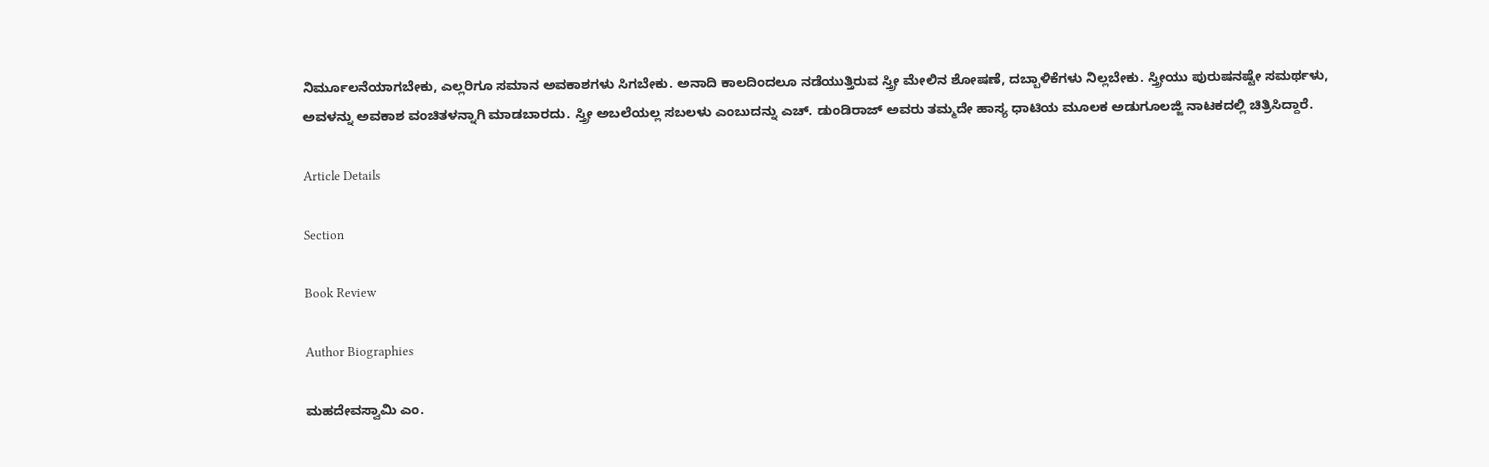ನಿರ್ಮೂಲನೆಯಾಗಬೇಕು, ಎಲ್ಲರಿಗೂ ಸಮಾನ ಅವಕಾಶಗಳು ಸಿಗಬೇಕು. ಅನಾದಿ ಕಾಲದಿಂದಲೂ ನಡೆಯುತ್ತಿರುವ ಸ್ತ್ರೀ ಮೇಲಿನ ಶೋಷಣೆ, ದಬ್ಬಾಳಿಕೆಗಳು ನಿಲ್ಲಬೇಕು. ಸ್ತ್ರೀಯು ಪುರುಷನಷ್ಟೇ ಸಮರ್ಥಳು, ಅವಳನ್ನು ಅವಕಾಶ ವಂಚಿತಳನ್ನಾಗಿ ಮಾಡಬಾರದು. ಸ್ತ್ರೀ ಅಬಲೆಯಲ್ಲ ಸಬಲಳು ಎಂಬುದನ್ನು ಎಚ್. ಡುಂಡಿರಾಜ್ ಅವರು ತಮ್ಮದೇ ಹಾಸ್ಯ ಧಾಟಿಯ ಮೂಲಕ ಅಡುಗೂಲಜ್ಜಿ ನಾಟಕದಲ್ಲಿ ಚಿತ್ರಿಸಿದ್ದಾರೆ.

Article Details

Section

Book Review

Author Biographies

ಮಹದೇವಸ್ವಾಮಿ ಎಂ.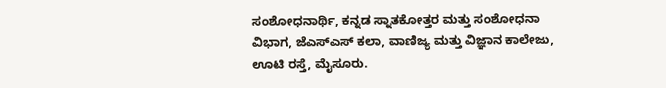ಸಂಶೋಧನಾರ್ಥಿ, ಕನ್ನಡ ಸ್ನಾತಕೋತ್ತರ ಮತ್ತು ಸಂಶೋಧನಾ ವಿಭಾಗ, ಜೆಎಸ್‌ಎಸ್ ಕಲಾ, ವಾಣಿಜ್ಯ ಮತ್ತು ವಿಜ್ಞಾನ ಕಾಲೇಜು, ಊಟಿ ರಸ್ತೆ, ಮೈಸೂರು.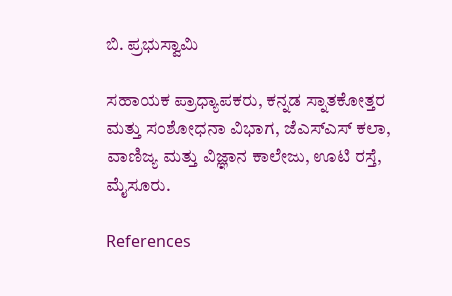ಬಿ. ಪ್ರಭುಸ್ವಾಮಿ

ಸಹಾಯಕ ಪ್ರಾಧ್ಯಾಪಕರು, ಕನ್ನಡ ಸ್ನಾತಕೋತ್ತರ ಮತ್ತು ಸಂಶೋಧನಾ ವಿಭಾಗ, ಜೆಎಸ್‌ಎಸ್ ಕಲಾ, ವಾಣಿಜ್ಯ ಮತ್ತು ವಿಜ್ಞಾನ ಕಾಲೇಜು, ಊಟಿ ರಸ್ತೆ, ಮೈಸೂರು.

References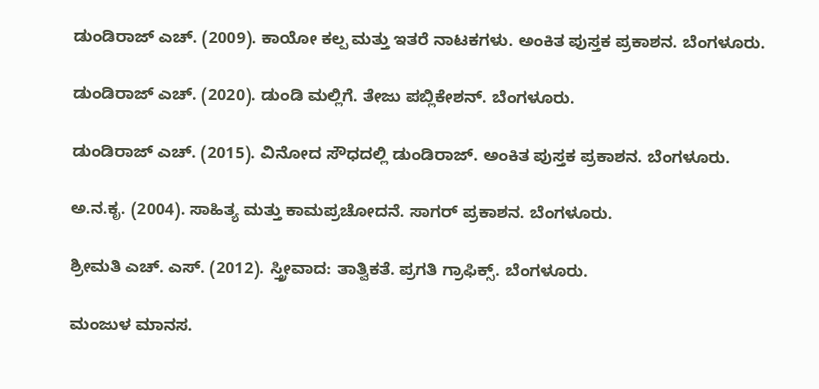ಡುಂಡಿರಾಜ್ ಎಚ್. (2009). ಕಾಯೋ ಕಲ್ಪ ಮತ್ತು ಇತರೆ ನಾಟಕಗಳು. ಅಂಕಿತ ಪುಸ್ತಕ ಪ್ರಕಾಶನ. ಬೆಂಗಳೂರು.

ಡುಂಡಿರಾಜ್ ಎಚ್. (2020). ಡುಂಡಿ ಮಲ್ಲಿಗೆ. ತೇಜು ಪಬ್ಲಿಕೇಶನ್. ಬೆಂಗಳೂರು.

ಡುಂಡಿರಾಜ್ ಎಚ್. (2015). ವಿನೋದ ಸೌಧದಲ್ಲಿ ಡುಂಡಿರಾಜ್. ಅಂಕಿತ ಪುಸ್ತಕ ಪ್ರಕಾಶನ. ಬೆಂಗಳೂರು.

ಅ.ನ.ಕೃ. (2004). ಸಾಹಿತ್ಯ ಮತ್ತು ಕಾಮಪ್ರಚೋದನೆ. ಸಾಗರ್ ಪ್ರಕಾಶನ. ಬೆಂಗಳೂರು.

ಶ್ರೀಮತಿ ಎಚ್. ಎಸ್. (2012). ಸ್ತ್ರೀವಾದ: ತಾತ್ವಿಕತೆ. ಪ್ರಗತಿ ಗ್ರಾಫಿಕ್ಸ್. ಬೆಂಗಳೂರು.

ಮಂಜುಳ ಮಾನಸ.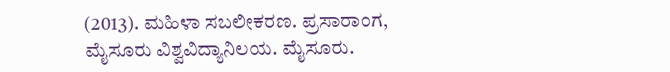(2013). ಮಹಿಳಾ ಸಬಲೀಕರಣ. ಪ್ರಸಾರಾಂಗ, ಮೈಸೂರು ವಿಶ್ವವಿದ್ಯಾನಿಲಯ. ಮೈಸೂರು.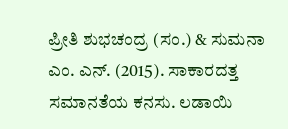ಪ್ರೀತಿ ಶುಭಚಂದ್ರ (ಸಂ.) & ಸುಮನಾ ಎಂ. ಎನ್. (2015). ಸಾಕಾರದತ್ತ ಸಮಾನತೆಯ ಕನಸು. ಲಡಾಯಿ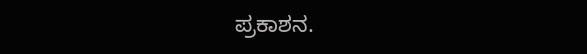ಪ್ರಕಾಶನ.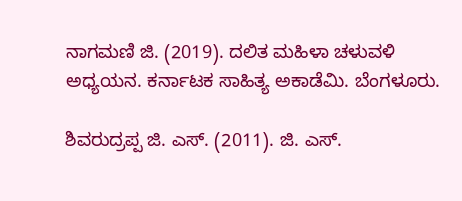ನಾಗಮಣಿ ಜಿ. (2019). ದಲಿತ ಮಹಿಳಾ ಚಳುವಳಿ ಅಧ್ಯಯನ. ಕರ್ನಾಟಕ ಸಾಹಿತ್ಯ ಅಕಾಡೆಮಿ. ಬೆಂಗಳೂರು.

ಶಿವರುದ್ರಪ್ಪ ಜಿ. ಎಸ್. (2011). ಜಿ. ಎಸ್.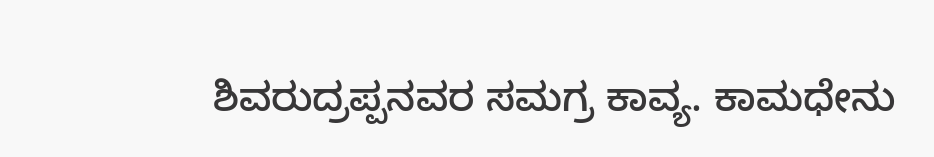ಶಿವರುದ್ರಪ್ಪನವರ ಸಮಗ್ರ ಕಾವ್ಯ. ಕಾಮಧೇನು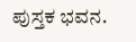ಪುಸ್ತಕ ಭವನ.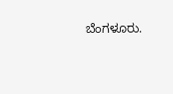ಬೆಂಗಳೂರು.